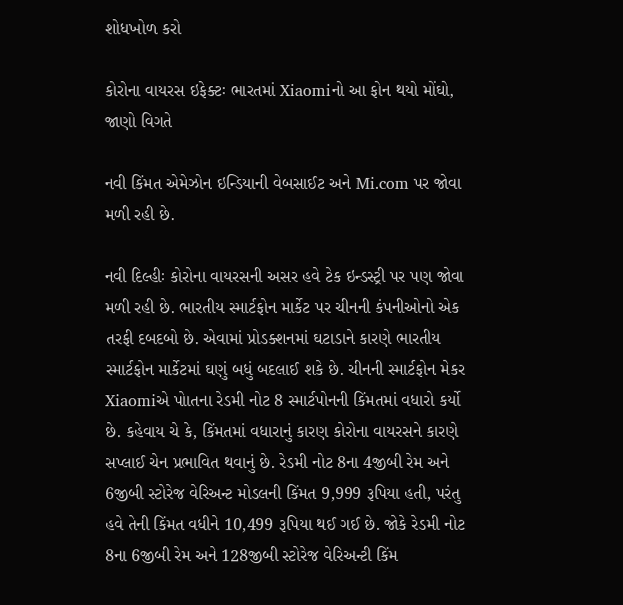શોધખોળ કરો

કોરોના વાયરસ ઇફેક્ટઃ ભારતમાં Xiaomiનો આ ફોન થયો મોંઘો, જાણો વિગતે

નવી કિંમત એમેઝોન ઇન્ડિયાની વેબસાઈટ અને Mi.com પર જોવા મળી રહી છે.

નવી દિલ્હીઃ કોરોના વાયરસની અસર હવે ટેક ઇન્ડસ્ટ્રી પર પણ જોવા મળી રહી છે. ભારતીય સ્માર્ટફોન માર્કેટ પર ચીનની કંપનીઓનો એક તરફી દબદબો છે. એવામાં પ્રોડક્શનમાં ઘટાડાને કારણે ભારતીય સ્માર્ટફોન માર્કેટમાં ઘણું બધું બદલાઈ શકે છે. ચીનની સ્માર્ટફોન મેકર Xiaomiએ પોાતના રેડમી નોટ 8 સ્માર્ટપોનની કિંમતમાં વધારો કર્યો છે. કહેવાય ચે કે, કિંમતમાં વધારાનું કારણ કોરોના વાયરસને કારણે સપ્લાઈ ચેન પ્રભાવિત થવાનું છે. રેડમી નોટ 8ના 4જીબી રેમ અને 6જીબી સ્ટોરેજ વેરિઅન્ટ મોડલની કિંમત 9,999 રૂપિયા હતી, પરંતુ હવે તેની કિંમત વધીને 10,499 રૂપિયા થઈ ગઈ છે. જોકે રેડમી નોટ 8ના 6જીબી રેમ અને 128જીબી સ્ટોરેજ વેરિઅન્ટી કિંમ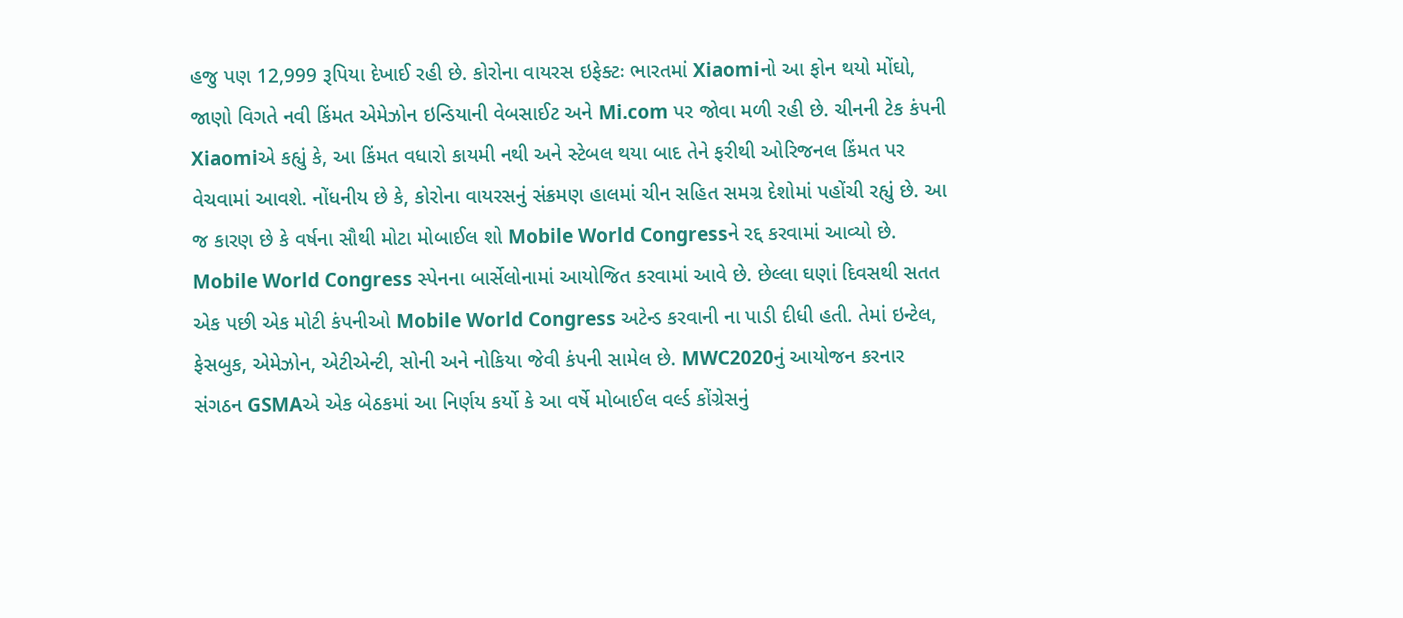હજુ પણ 12,999 રૂપિયા દેખાઈ રહી છે. કોરોના વાયરસ ઇફેક્ટઃ ભારતમાં Xiaomiનો આ ફોન થયો મોંઘો, જાણો વિગતે નવી કિંમત એમેઝોન ઇન્ડિયાની વેબસાઈટ અને Mi.com પર જોવા મળી રહી છે. ચીનની ટેક કંપની Xiaomiએ કહ્યું કે, આ કિંમત વધારો કાયમી નથી અને સ્ટેબલ થયા બાદ તેને ફરીથી ઓરિજનલ કિંમત પર વેચવામાં આવશે. નોંધનીય છે કે, કોરોના વાયરસનું સંક્રમણ હાલમાં ચીન સહિત સમગ્ર દેશોમાં પહોંચી રહ્યું છે. આ જ કારણ છે કે વર્ષના સૌથી મોટા મોબાઈલ શો Mobile World Congressને રદ્દ કરવામાં આવ્યો છે. Mobile World Congress સ્પેનના બાર્સેલોનામાં આયોજિત કરવામાં આવે છે. છેલ્લા ઘણાં દિવસથી સતત એક પછી એક મોટી કંપનીઓ Mobile World Congress અટેન્ડ કરવાની ના પાડી દીધી હતી. તેમાં ઇન્ટેલ, ફેસબુક, એમેઝોન, એટીએન્ટી, સોની અને નોકિયા જેવી કંપની સામેલ છે. MWC2020નું આયોજન કરનાર સંગઠન GSMAએ એક બેઠકમાં આ નિર્ણય કર્યો કે આ વર્ષે મોબાઈલ વર્લ્ડ કોંગ્રેસનું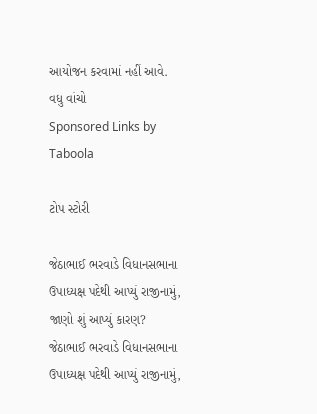આયોજન કરવામાં નહીં આવે.
વધુ વાંચો
Sponsored Links by Taboola

ટોપ સ્ટોરી

જેઠાભાઈ ભરવાડે વિધાનસભાના ઉપાધ્યક્ષ પદેથી આપ્યું રાજીનામું, જાણો શું આપ્યું કારણ?
જેઠાભાઈ ભરવાડે વિધાનસભાના ઉપાધ્યક્ષ પદેથી આપ્યું રાજીનામું,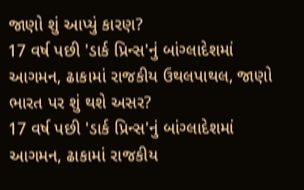જાણો શું આપ્યું કારણ?
17 વર્ષ પછી 'ડાર્ક પ્રિન્સ'નું બાંગ્લાદેશમાં આગમન, ઢાકામાં રાજકીય ઉથલપાથલ, જાણો ભારત પર શું થશે અસર?
17 વર્ષ પછી 'ડાર્ક પ્રિન્સ'નું બાંગ્લાદેશમાં આગમન, ઢાકામાં રાજકીય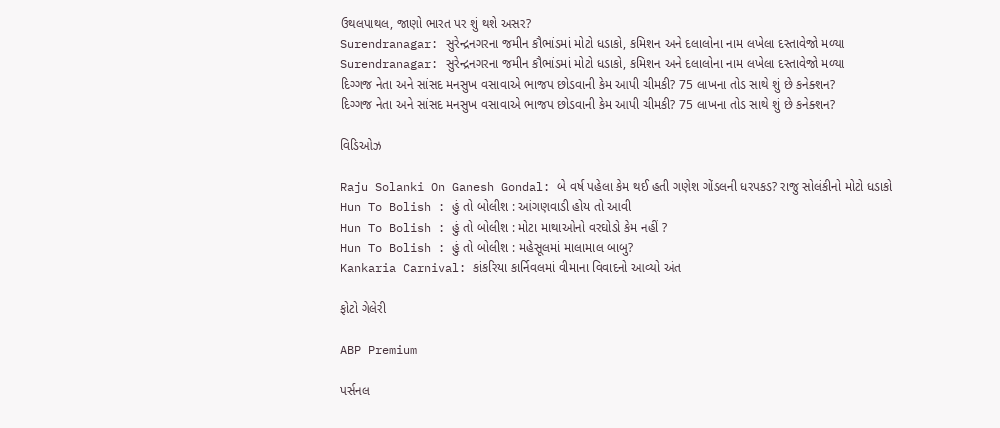ઉથલપાથલ, જાણો ભારત પર શું થશે અસર?
Surendranagar: સુરેન્દ્રનગરના જમીન કૌભાંડમાં મોટો ધડાકો, કમિશન અને દલાલોના નામ લખેલા દસ્તાવેજો મળ્યા
Surendranagar: સુરેન્દ્રનગરના જમીન કૌભાંડમાં મોટો ધડાકો, કમિશન અને દલાલોના નામ લખેલા દસ્તાવેજો મળ્યા
દિગ્ગજ નેતા અને સાંસદ મનસુખ વસાવાએ ભાજપ છોડવાની કેમ આપી ચીમકી? 75 લાખના તોડ સાથે શું છે કનેક્શન?
દિગ્ગજ નેતા અને સાંસદ મનસુખ વસાવાએ ભાજપ છોડવાની કેમ આપી ચીમકી? 75 લાખના તોડ સાથે શું છે કનેક્શન?

વિડિઓઝ

Raju Solanki On Ganesh Gondal: બે વર્ષ પહેલા કેમ થઈ હતી ગણેશ ગોંડલની ધરપકડ? રાજુ સોલંકીનો મોટો ધડાકો
Hun To Bolish : હું તો બોલીશ : આંગણવાડી હોય તો આવી
Hun To Bolish : હું તો બોલીશ : મોટા માથાઓનો વરઘોડો કેમ નહીં ?
Hun To Bolish : હું તો બોલીશ : મહેસૂલમાં માલામાલ બાબુ?
Kankaria Carnival: કાંકરિયા કાર્નિવલમાં વીમાના વિવાદનો આવ્યો અંત

ફોટો ગેલેરી

ABP Premium

પર્સનલ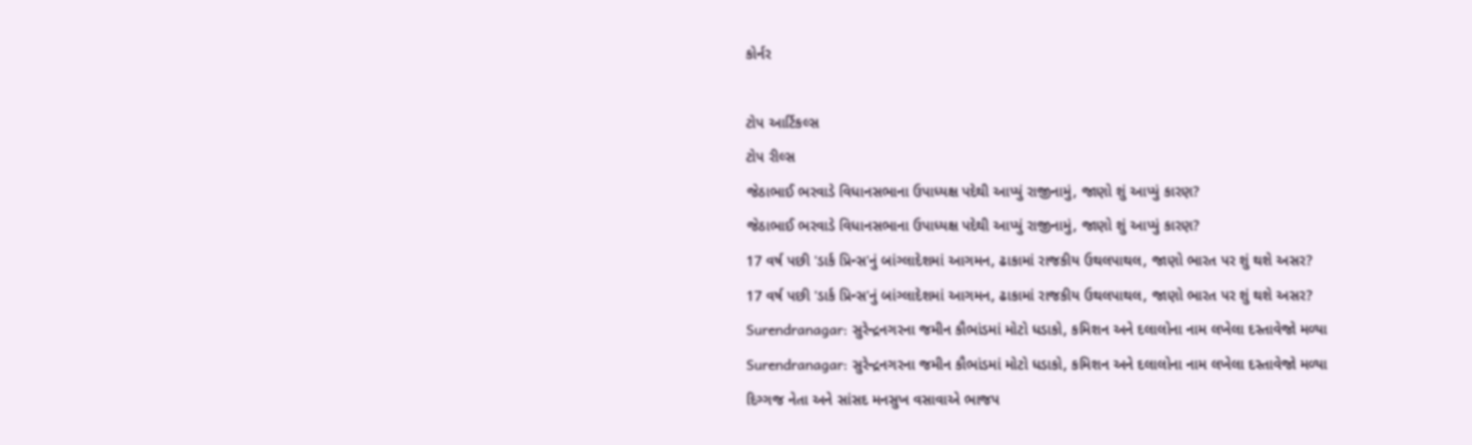કોર્નર

ટોપ આર્ટિકલ્સ
ટોપ રીલ્સ
જેઠાભાઈ ભરવાડે વિધાનસભાના ઉપાધ્યક્ષ પદેથી આપ્યું રાજીનામું, જાણો શું આપ્યું કારણ?
જેઠાભાઈ ભરવાડે વિધાનસભાના ઉપાધ્યક્ષ પદેથી આપ્યું રાજીનામું, જાણો શું આપ્યું કારણ?
17 વર્ષ પછી 'ડાર્ક પ્રિન્સ'નું બાંગ્લાદેશમાં આગમન, ઢાકામાં રાજકીય ઉથલપાથલ, જાણો ભારત પર શું થશે અસર?
17 વર્ષ પછી 'ડાર્ક પ્રિન્સ'નું બાંગ્લાદેશમાં આગમન, ઢાકામાં રાજકીય ઉથલપાથલ, જાણો ભારત પર શું થશે અસર?
Surendranagar: સુરેન્દ્રનગરના જમીન કૌભાંડમાં મોટો ધડાકો, કમિશન અને દલાલોના નામ લખેલા દસ્તાવેજો મળ્યા
Surendranagar: સુરેન્દ્રનગરના જમીન કૌભાંડમાં મોટો ધડાકો, કમિશન અને દલાલોના નામ લખેલા દસ્તાવેજો મળ્યા
દિગ્ગજ નેતા અને સાંસદ મનસુખ વસાવાએ ભાજપ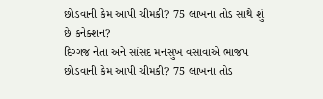છોડવાની કેમ આપી ચીમકી? 75 લાખના તોડ સાથે શું છે કનેક્શન?
દિગ્ગજ નેતા અને સાંસદ મનસુખ વસાવાએ ભાજપ છોડવાની કેમ આપી ચીમકી? 75 લાખના તોડ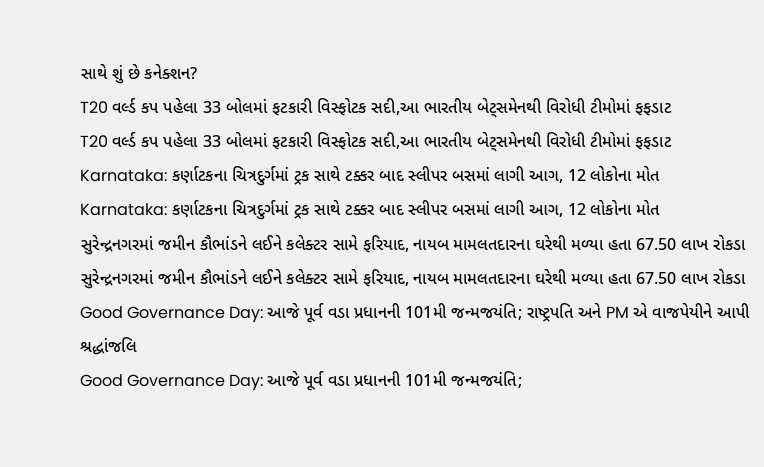સાથે શું છે કનેક્શન?
T20 વર્લ્ડ કપ પહેલા 33 બોલમાં ફટકારી વિસ્ફોટક સદી,આ ભારતીય બેટ્સમેનથી વિરોધી ટીમોમાં ફફડાટ
T20 વર્લ્ડ કપ પહેલા 33 બોલમાં ફટકારી વિસ્ફોટક સદી,આ ભારતીય બેટ્સમેનથી વિરોધી ટીમોમાં ફફડાટ
Karnataka: કર્ણાટકના ચિત્રદુર્ગમાં ટ્રક સાથે ટક્કર બાદ સ્લીપર બસમાં લાગી આગ, 12 લોકોના મોત
Karnataka: કર્ણાટકના ચિત્રદુર્ગમાં ટ્રક સાથે ટક્કર બાદ સ્લીપર બસમાં લાગી આગ, 12 લોકોના મોત
સુરેન્દ્રનગરમાં જમીન કૌભાંડને લઈને કલેક્ટર સામે ફરિયાદ, નાયબ મામલતદારના ઘરેથી મળ્યા હતા 67.50 લાખ રોકડા
સુરેન્દ્રનગરમાં જમીન કૌભાંડને લઈને કલેક્ટર સામે ફરિયાદ, નાયબ મામલતદારના ઘરેથી મળ્યા હતા 67.50 લાખ રોકડા
Good Governance Day: આજે પૂર્વ વડા પ્રધાનની 101મી જન્મજયંતિ; રાષ્ટ્રપતિ અને PM એ વાજપેયીને આપી શ્રદ્ધાંજલિ
Good Governance Day: આજે પૂર્વ વડા પ્રધાનની 101મી જન્મજયંતિ;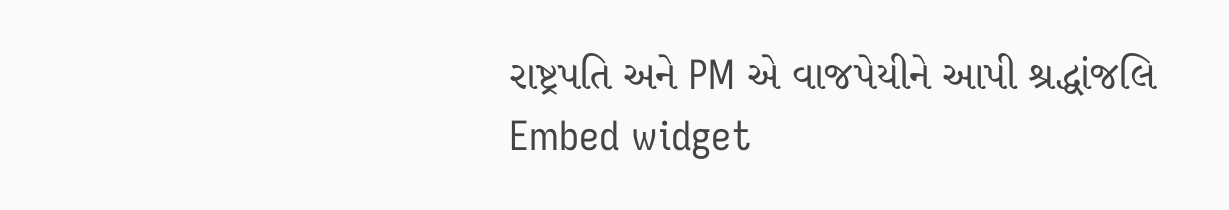રાષ્ટ્રપતિ અને PM એ વાજપેયીને આપી શ્રદ્ધાંજલિ
Embed widget